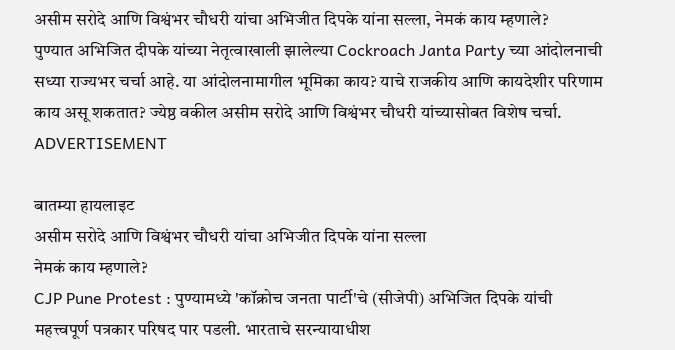असीम सरोदे आणि विश्वंभर चौधरी यांचा अभिजीत दिपके यांना सल्ला, नेमकं काय म्हणाले?
पुण्यात अभिजित दीपके यांच्या नेतृत्वाखाली झालेल्या Cockroach Janta Party च्या आंदोलनाची सध्या राज्यभर चर्चा आहे. या आंदोलनामागील भूमिका काय? याचे राजकीय आणि कायदेशीर परिणाम काय असू शकतात? ज्येष्ठ वकील असीम सरोदे आणि विश्वंभर चौधरी यांच्यासोबत विशेष चर्चा.
ADVERTISEMENT

बातम्या हायलाइट
असीम सरोदे आणि विश्वंभर चौधरी यांचा अभिजीत दिपके यांना सल्ला
नेमकं काय म्हणाले?
CJP Pune Protest : पुण्यामध्ये 'कॉक्रोच जनता पार्टी'चे (सीजेपी) अभिजित दिपके यांची महत्त्वपूर्ण पत्रकार परिषद पार पडली. भारताचे सरन्यायाधीश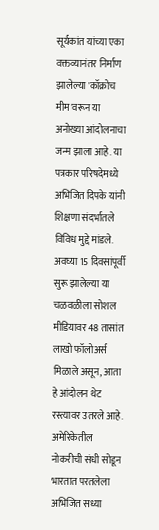सूर्यकांत यांच्या एका वक्तव्यानंतर निर्माण झालेल्या 'कॉक्रोच मीम'वरून या अनोख्या आंदोलनाचा जन्म झाला आहे. या पत्रकार परिषदेमध्ये अभिजित दिपके यांनी शिक्षणा संदर्भातले विविध मुद्दे मांडले. अवघ्या 15 दिवसांपूर्वी सुरू झालेल्या या चळवळीला सोशल मीडियावर 48 तासांत लाखो फॉलोअर्स मिळाले असून, आता हे आंदोलन थेट रस्त्यावर उतरले आहे. अमेरिकेतील नोकरीची संधी सोडून भारतात परतलेला अभिजित सध्या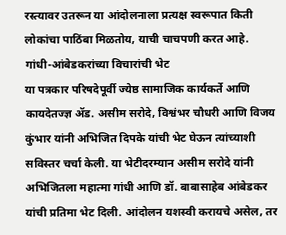रस्त्यावर उतरून या आंदोलनाला प्रत्यक्ष स्वरूपात किती लोकांचा पाठिंबा मिळतोय, याची चाचपणी करत आहे.
गांधी-आंबेडकरांच्या विचारांची भेट
या पत्रकार परिषदेपूर्वी ज्येष्ठ सामाजिक कार्यकर्ते आणि कायदेतज्ज्ञ ॲड. असीम सरोदे, विश्वंभर चौधरी आणि विजय कुंभार यांनी अभिजित दिपके यांची भेट घेऊन त्यांच्याशी सविस्तर चर्चा केली. या भेटीदरम्यान असीम सरोदे यांनी अभिजितला महात्मा गांधी आणि डॉ. बाबासाहेब आंबेडकर यांची प्रतिमा भेट दिली. आंदोलन यशस्वी करायचे असेल, तर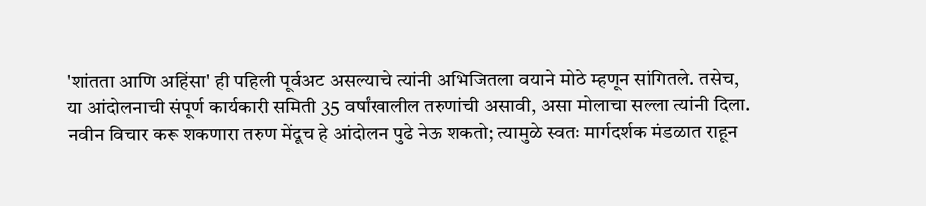'शांतता आणि अहिंसा' ही पहिली पूर्वअट असल्याचे त्यांनी अभिजितला वयाने मोठे म्हणून सांगितले. तसेच, या आंदोलनाची संपूर्ण कार्यकारी समिती 35 वर्षांखालील तरुणांची असावी, असा मोलाचा सल्ला त्यांनी दिला. नवीन विचार करू शकणारा तरुण मेंदूच हे आंदोलन पुढे नेऊ शकतो; त्यामुळे स्वतः मार्गदर्शक मंडळात राहून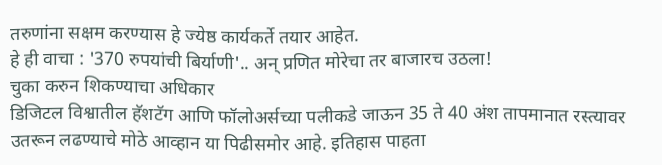तरुणांना सक्षम करण्यास हे ज्येष्ठ कार्यकर्ते तयार आहेत.
हे ही वाचा : '370 रुपयांची बिर्याणी'.. अन् प्रणित मोरेचा तर बाजारच उठला!
चुका करुन शिकण्याचा अधिकार
डिजिटल विश्वातील हॅशटॅग आणि फॉलोअर्सच्या पलीकडे जाऊन 35 ते 40 अंश तापमानात रस्त्यावर उतरून लढण्याचे मोठे आव्हान या पिढीसमोर आहे. इतिहास पाहता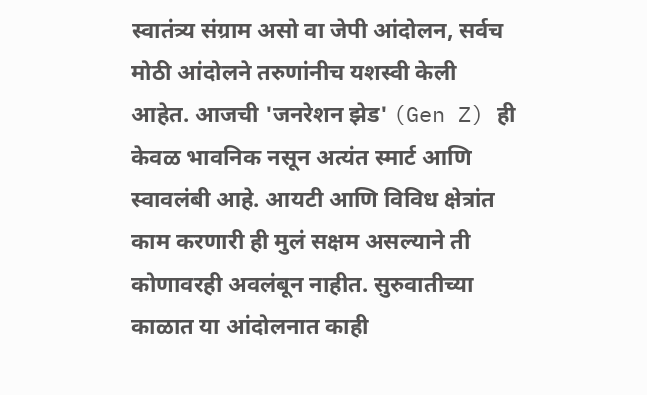स्वातंत्र्य संग्राम असो वा जेपी आंदोलन, सर्वच मोठी आंदोलने तरुणांनीच यशस्वी केली आहेत. आजची 'जनरेशन झेड' (Gen Z) ही केवळ भावनिक नसून अत्यंत स्मार्ट आणि स्वावलंबी आहे. आयटी आणि विविध क्षेत्रांत काम करणारी ही मुलं सक्षम असल्याने ती कोणावरही अवलंबून नाहीत. सुरुवातीच्या काळात या आंदोलनात काही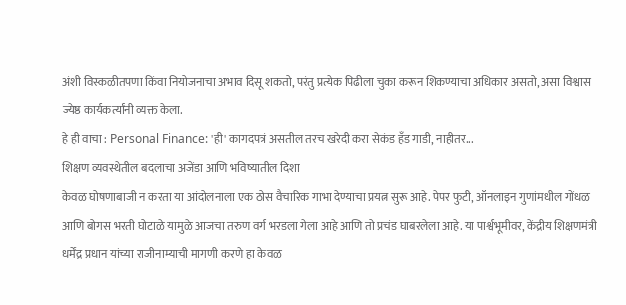अंशी विस्कळीतपणा किंवा नियोजनाचा अभाव दिसू शकतो, परंतु प्रत्येक पिढीला चुका करून शिकण्याचा अधिकार असतो, असा विश्वास ज्येष्ठ कार्यकर्त्यांनी व्यक्त केला.
हे ही वाचा : Personal Finance: 'ही' कागदपत्रं असतील तरच खरेदी करा सेकंड हँड गाडी, नाहीतर...
शिक्षण व्यवस्थेतील बदलाचा अजेंडा आणि भविष्यातील दिशा
केवळ घोषणाबाजी न करता या आंदोलनाला एक ठोस वैचारिक गाभा देण्याचा प्रयत्न सुरू आहे. पेपर फुटी, ऑनलाइन गुणांमधील गोंधळ आणि बोगस भरती घोटाळे यामुळे आजचा तरुण वर्ग भरडला गेला आहे आणि तो प्रचंड घाबरलेला आहे. या पार्श्वभूमीवर, केंद्रीय शिक्षणमंत्री धर्मेंद्र प्रधान यांच्या राजीनाम्याची मागणी करणे हा केवळ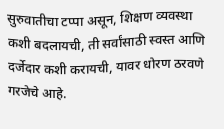सुरुवातीचा टप्पा असून, शिक्षण व्यवस्था कशी बदलायची, ती सर्वांसाठी स्वस्त आणि दर्जेदार कशी करायची, यावर धोरण ठरवणे गरजेचे आहे.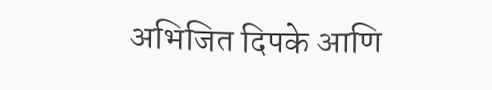अभिजित दिपके आणि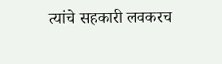त्यांचे सहकारी लवकरच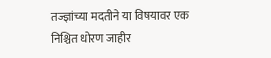तज्ज्ञांच्या मदतीने या विषयावर एक निश्चित धोरण जाहीर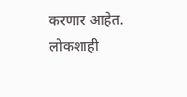करणार आहेत. लोकशाही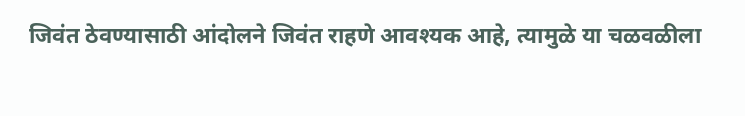जिवंत ठेवण्यासाठी आंदोलने जिवंत राहणे आवश्यक आहे, त्यामुळे या चळवळीला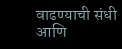वाढण्याची संधी आणि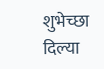शुभेच्छा दिल्या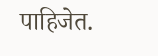पाहिजेत.